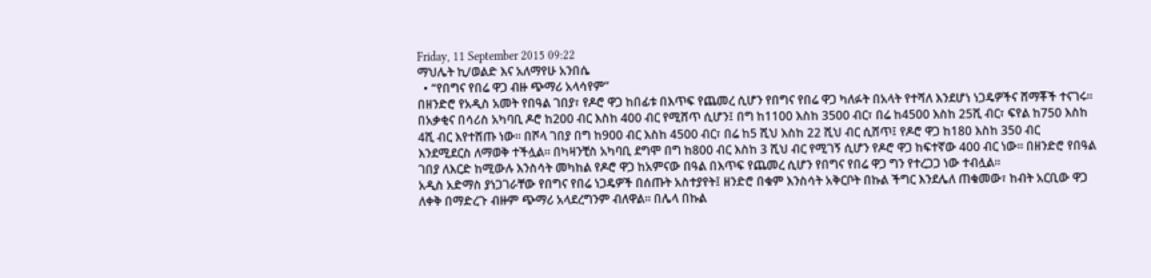Friday, 11 September 2015 09:22
ማህሌት ኪ/ወልድ እና አለማየሁ አንበሴ
  • “የበግና የበሬ ዋጋ ብዙ ጭማሪ አላሳየም”
በዘንድሮ የአዲስ አመት የበዓል ገበያ፣ የዶሮ ዋጋ ከበፊቱ በእጥፍ የጨመረ ሲሆን የበግና የበሬ ዋጋ ካለፉት በአላት የተሻለ እንደሆነ ነጋዴዎችና ሸማቾች ተናገሩ፡፡
በአቃቂና በሳሪስ አካባቢ ዶሮ ከ200 ብር እስከ 400 ብር የሚሸጥ ሲሆን፤ በግ ከ1100 እስከ 3500 ብር፣ በሬ ከ4500 እስከ 25ሺ ብር፣ ፍየል ከ750 እስከ 4ሺ ብር እየተሸጡ ነው፡፡ በሾላ ገበያ በግ ከ900 ብር እስከ 4500 ብር፣ በሬ ከ5 ሺህ እስከ 22 ሺህ ብር ሲሸጥ፤ የዶሮ ዋጋ ከ180 እስከ 350 ብር  እንደሚደርስ ለማወቅ ተችሏል፡፡ በካዛንቺስ አካባቢ ደግሞ በግ ከ800 ብር እስከ 3 ሺህ ብር የሚገኝ ሲሆን የዶሮ ዋጋ ከፍተኛው 400 ብር ነው፡፡ በዘንድሮ የበዓል ገበያ ለእርድ ከሚውሉ እንስሳት መካከል የዶሮ ዋጋ ከአምናው በዓል በእጥፍ የጨመረ ሲሆን የበግና የበሬ ዋጋ ግን የተረጋጋ ነው ተብሏል፡፡
አዲስ አድማስ ያነጋገራቸው የበግና የበሬ ነጋዴዎች በሰጡት አስተያየት፤ ዘንድሮ በቁም እንስሳት አቅርቦት በኩል ችግር እንደሌለ ጠቁመው፣ ከብት አርቢው ዋጋ ለቀቅ በማድረጉ ብዙም ጭማሪ አላደረግንም ብለዋል፡፡ በሌላ በኩል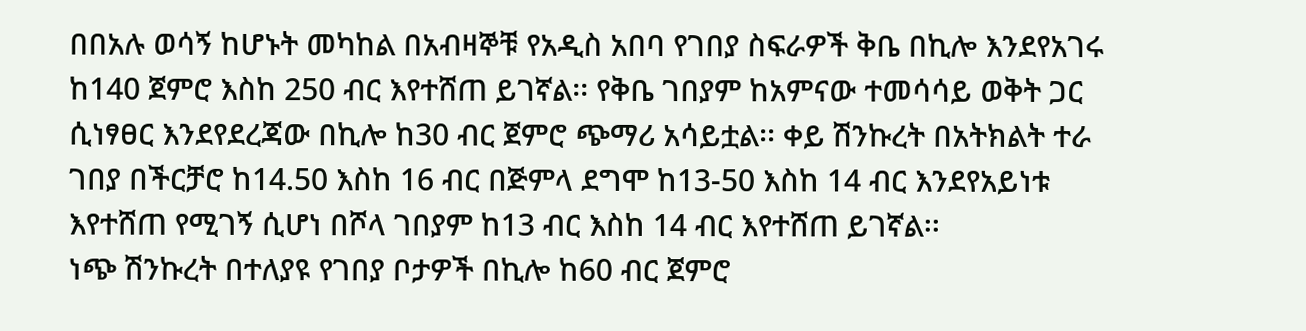በበአሉ ወሳኝ ከሆኑት መካከል በአብዛኞቹ የአዲስ አበባ የገበያ ስፍራዎች ቅቤ በኪሎ እንደየአገሩ ከ140 ጀምሮ እስከ 250 ብር እየተሸጠ ይገኛል፡፡ የቅቤ ገበያም ከአምናው ተመሳሳይ ወቅት ጋር ሲነፃፀር እንደየደረጃው በኪሎ ከ30 ብር ጀምሮ ጭማሪ አሳይቷል፡፡ ቀይ ሽንኩረት በአትክልት ተራ ገበያ በችርቻሮ ከ14.50 እስከ 16 ብር በጅምላ ደግሞ ከ13-50 እስከ 14 ብር እንደየአይነቱ እየተሸጠ የሚገኝ ሲሆነ በሾላ ገበያም ከ13 ብር እስከ 14 ብር እየተሸጠ ይገኛል፡፡
ነጭ ሽንኩረት በተለያዩ የገበያ ቦታዎች በኪሎ ከ60 ብር ጀምሮ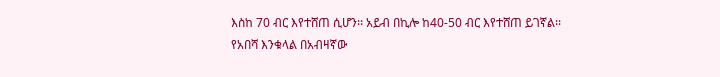እስከ 70 ብር እየተሸጠ ሲሆን፡፡ አይብ በኪሎ ከ40-50 ብር እየተሸጠ ይገኛል፡፡
የአበሻ እንቁላል በአብዛኛው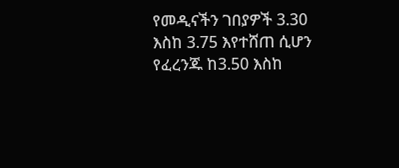የመዲናችን ገበያዎች 3.30 እስከ 3.75 እየተሸጠ ሲሆን የፈረንጁ ከ3.50 እስከ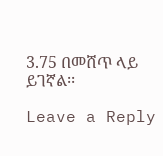3.75 በመሸጥ ላይ ይገኛል፡፡

Leave a Reply